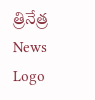త్రినేత్ర News Logo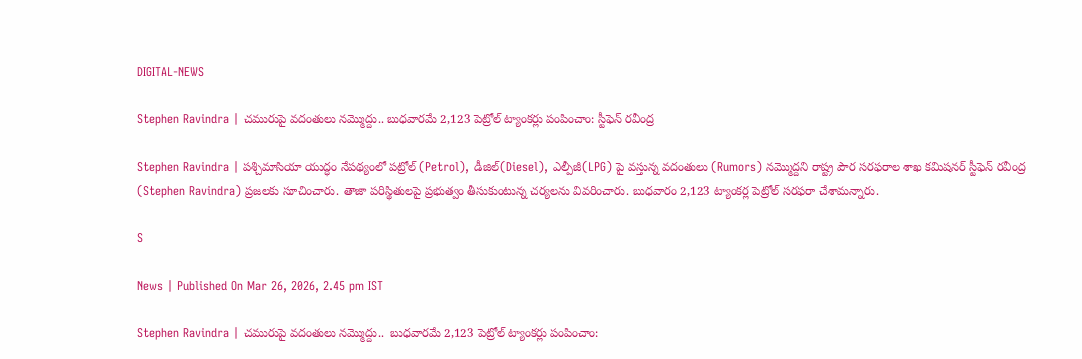DIGITAL-NEWS

Stephen Ravindra | చ‌మురుపై వ‌దంతులు న‌మ్మొద్దు.. బుధ‌వార‌మే 2,123 పెట్రోల్ ట్యాంకర్లు పంపించాం: స్టీఫెన్ రవీంద్ర

Stephen Ravindra | ప‌శ్చిమాసియా యుద్ధం నేప‌థ్యంలో ప‌ట్రోల్‌ (Petrol), డీజిల్(Diesel), ఎల్పీజీ(LPG) పై వ‌స్తున్న వదంతులు (Rumors) న‌మ్మొద్ద‌ని రాష్ట్ర పౌర సరఫరాల శాఖ కమిషనర్ స్టీఫెన్ రవీంద్ర (Stephen Ravindra) ప్ర‌జ‌ల‌కు సూచించారు. తాజా పరిస్థితులపై ప్రభుత్వం తీసుకుంటున్న చర్యల‌ను వివరించారు. బుధవారం 2,123 ట్యాంకర్ల‌ పెట్రోల్ సరఫరా చేశామన్నారు.

S

News | Published On Mar 26, 2026, 2.45 pm IST

Stephen Ravindra | చ‌మురుపై వ‌దంతులు న‌మ్మొద్దు..  బుధ‌వార‌మే 2,123 పెట్రోల్ ట్యాంకర్లు పంపించాం: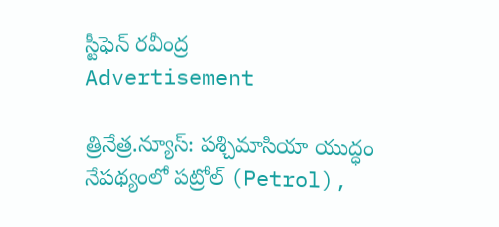స్టీఫెన్ రవీంద్ర
Advertisement

త్రినేత్ర‌.న్యూస్: ప‌శ్చిమాసియా యుద్ధం నేప‌థ్యంలో ప‌ట్రోల్‌ (Petrol),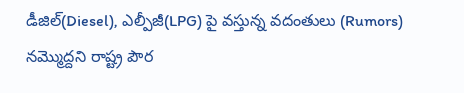డీజిల్(Diesel), ఎల్పీజీ(LPG) పై వ‌స్తున్న వదంతులు (Rumors) న‌మ్మొద్ద‌ని రాష్ట్ర పౌర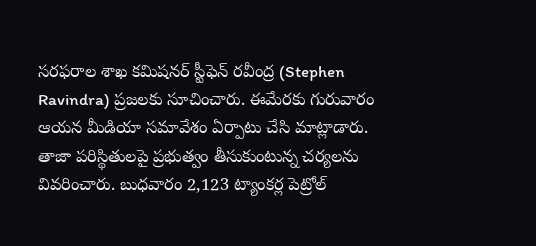సరఫరాల శాఖ కమిషనర్ స్టీఫెన్ రవీంద్ర (Stephen Ravindra) ప్ర‌జ‌ల‌కు సూచించారు. ఈమేర‌కు గురువారం ఆయ‌న మీడియా సమావేశం ఏర్పాటు చేసి మాట్లాడారు. తాజా పరిస్థితులపై ప్రభుత్వం తీసుకుంటున్న చర్యల‌ను వివరించారు. బుధవారం 2,123 ట్యాంకర్ల‌ పెట్రోల్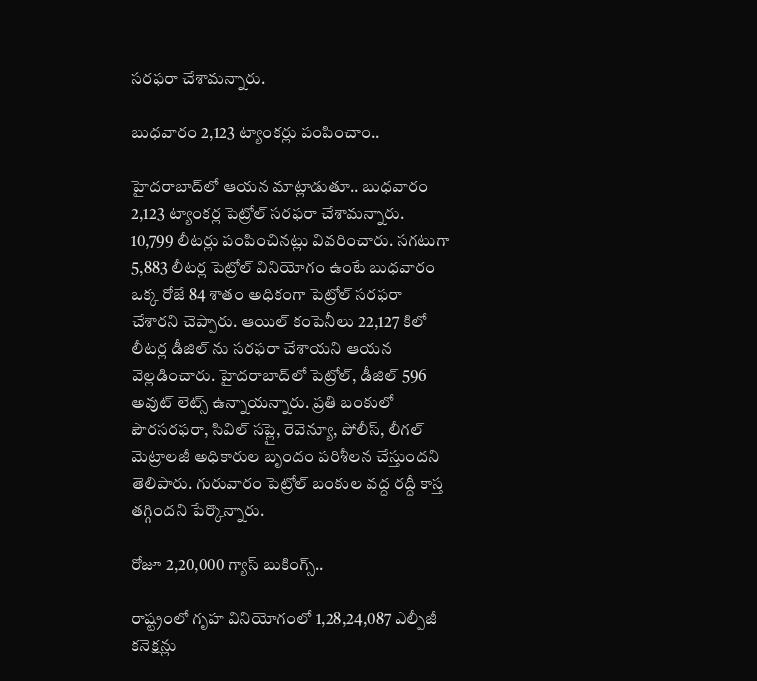సరఫరా చేశామన్నారు.

బుధ‌వారం 2,123 ట్యాంక‌ర్లు పంపించాం..

హైదరాబాద్‌లో ఆయన మాట్లాడుతూ.. బుధవారం 2,123 ట్యాంకర్ల‌ పెట్రోల్ సరఫరా చేశామన్నారు. 10,799 లీటర్లు పంపించిన‌ట్లు వివరించారు. స‌గ‌టుగా 5,883 లీటర్ల పెట్రోల్ వినియోగం ఉంటే బుధవారం ఒక్క రోజే 84 శాతం అధికంగా పెట్రోల్ సరఫరా చేశారని చెప్పారు. ఆయిల్ కంపెనీలు 22,127 కిలో లీటర్ల డీజిల్ ను సరఫరా చేశాయని ఆయ‌న వెల్ల‌డించారు. హైదరాబాద్‌లో పెట్రోల్, డీజిల్ 596 అవుట్ లెట్స్ ఉన్నాయన్నారు. ప్రతి బంకులో పౌరసరఫరా, సివిల్ సప్లై, రెవెన్యూ, పోలీస్, లీగల్ మెట్రాలజీ అధికారుల బృందం పరిశీలన చేస్తుందని తెలిపారు. గురువారం పెట్రోల్ బంకుల వద్ద రద్దీ కాస్త‌ తగ్గిందని పేర్కొన్నారు.

రోజూ 2,20,000 గ్యాస్ బుకింగ్స్..

రాష్ట్రంలో గృహ వినియోగంలో 1,28,24,087 ఎల్పీజీ కనెక్షన్లు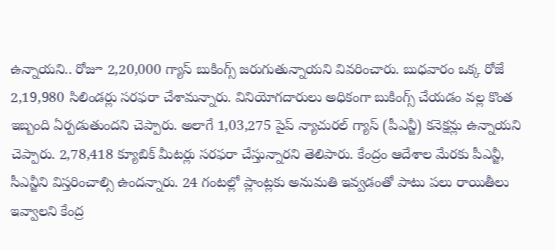ఉన్నాయని.. రోజూ 2,20,000 గ్యాస్ బుకింగ్స్ జరుగుతున్నాయని వివ‌రించారు. బుధవారం ఒక్క రోజే 2,19,980 సిలిండర్లు సరఫరా చేశామన్నారు. వినియోగదారులు అధికంగా బుకింగ్స్ చేయడం వల్ల కొంత ఇబ్బంది ఏర్పడుతుందని చెప్పారు. అలాగే 1,03,275 పైప్ న్యాచురల్ గ్యాస్ (పీఎన్జీ) కనెక్షన్లు ఉన్నాయని చెప్పారు. 2,78,418 క్యూబిక్ మీటర్లు సరఫరా చేస్తున్నారని తెలిపారు. కేంద్రం ఆదేశాల మేరకు పీఎన్జీ, సీఎన్జీని విస్తరించాల్సి ఉంద‌న్నారు. 24 గంటల్లో ప్లాంట్లకు అనుమతి ఇవ్వడంతో పాటు పలు రాయితీలు ఇవ్వాలని కేంద్ర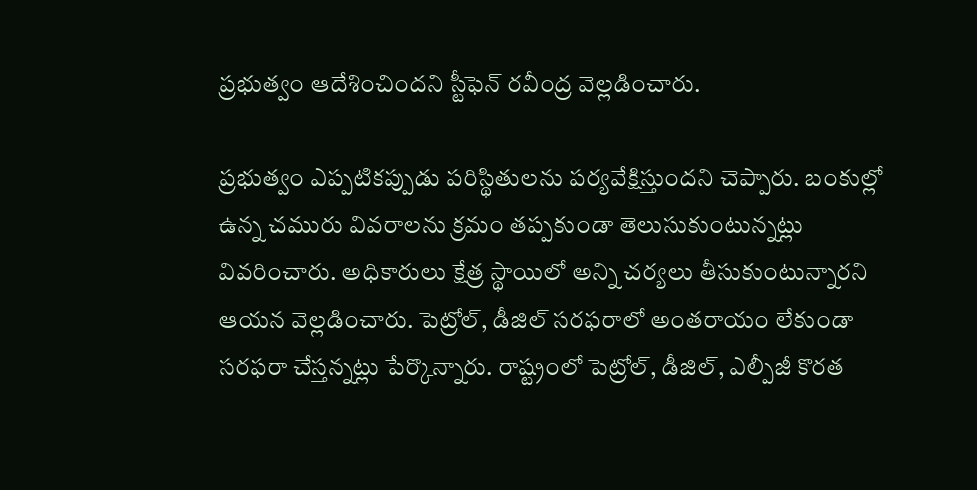ప్రభుత్వం ఆదేశించిందని స్టీఫెన్ రవీంద్ర వెల్ల‌డించారు.

ప్రభుత్వం ఎప్పటిక‌ప్పుడు ప‌రిస్థితుల‌ను పర్యవేక్షిస్తుందని చెప్పారు. బంకుల్లో ఉన్న చ‌మురు వివ‌రాల‌ను క్ర‌మం త‌ప్ప‌కుండా తెలుసుకుంటున్న‌ట్లు వివ‌రించారు. అధికారులు క్షేత్ర స్థాయిలో అన్ని చర్యలు తీసుకుంటున్నారని ఆయ‌న వెల్ల‌డించారు. పెట్రోల్‌, డీజిల్ సరఫరాలో అంత‌రాయం లేకుండా స‌ర‌ఫరా చేస్త‌న్న‌ట్లు పేర్కొన్నారు. రాష్ట్రంలో పెట్రోల్, డీజిల్, ఎల్పీజీ కొరత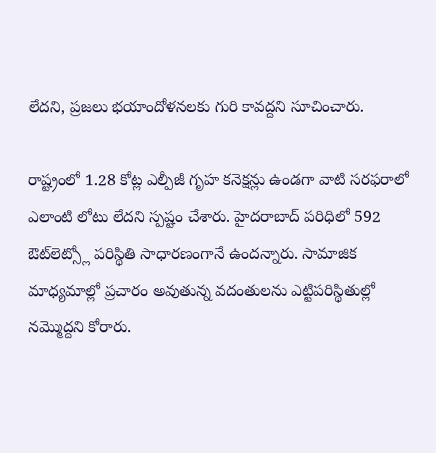లేదని, ప్ర‌జ‌లు భ‌యాందోళ‌న‌ల‌కు గురి కావ‌ద్ద‌ని సూచించారు.

రాష్ట్రంలో 1.28 కోట్ల ఎల్పీజీ గృహ కనెక్షన్లు ఉండ‌గా వాటి సరఫరాలో ఎలాంటి లోటు లేదని స్ప‌ష్టం చేశారు. హైదరాబాద్‌ పరిధిలో 592 ఔట్‌లెట్స్లో పరిస్థితి సాధారణంగానే ఉందన్నారు. సామాజిక మాధ్యమాల్లో ప్ర‌చారం అవుతున్న వదంతులను ఎట్టిప‌రిస్థితుల్లో న‌మ్మొద్ద‌ని కోరారు.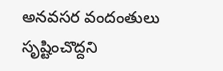అన‌వ‌స‌ర వందంతులు సృష్టించొద్ద‌ని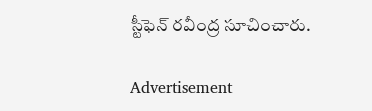స్టీఫెన్ రవీంద్ర సూచించారు.

Advertisement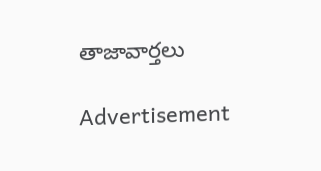తాజావార్తలు

Advertisement